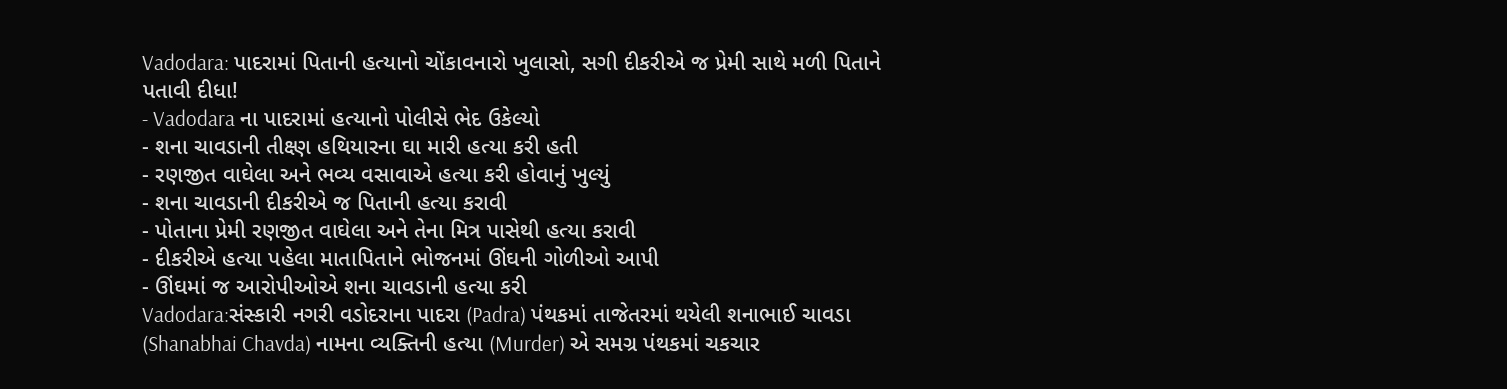Vadodara: પાદરામાં પિતાની હત્યાનો ચોંકાવનારો ખુલાસો, સગી દીકરીએ જ પ્રેમી સાથે મળી પિતાને પતાવી દીધા!
- Vadodara ના પાદરામાં હત્યાનો પોલીસે ભેદ ઉકેલ્યો
- શના ચાવડાની તીક્ષ્ણ હથિયારના ઘા મારી હત્યા કરી હતી
- રણજીત વાઘેલા અને ભવ્ય વસાવાએ હત્યા કરી હોવાનું ખુલ્યું
- શના ચાવડાની દીકરીએ જ પિતાની હત્યા કરાવી
- પોતાના પ્રેમી રણજીત વાઘેલા અને તેના મિત્ર પાસેથી હત્યા કરાવી
- દીકરીએ હત્યા પહેલા માતાપિતાને ભોજનમાં ઊંઘની ગોળીઓ આપી
- ઊંઘમાં જ આરોપીઓએ શના ચાવડાની હત્યા કરી
Vadodara:સંસ્કારી નગરી વડોદરાના પાદરા (Padra) પંથકમાં તાજેતરમાં થયેલી શનાભાઈ ચાવડા (Shanabhai Chavda) નામના વ્યક્તિની હત્યા (Murder) એ સમગ્ર પંથકમાં ચકચાર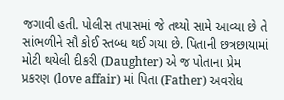જગાવી હતી. પોલીસ તપાસમાં જે તથ્યો સામે આવ્યા છે તે સાંભળીને સૌ કોઈ સ્તબ્ધ થઈ ગયા છે. પિતાની છત્રછાયામાં મોટી થયેલી દીકરી (Daughter) એ જ પોતાના પ્રેમ પ્રકરણ (love affair) માં પિતા (Father) અવરોધ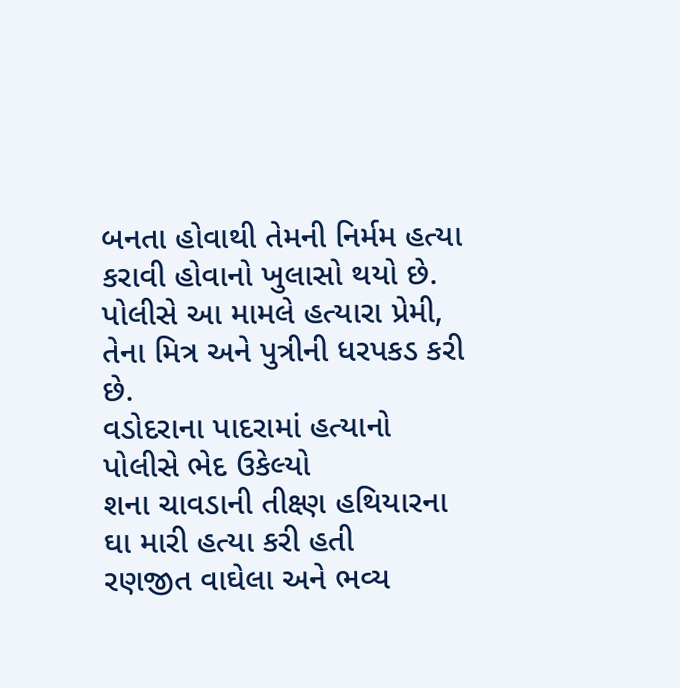બનતા હોવાથી તેમની નિર્મમ હત્યા કરાવી હોવાનો ખુલાસો થયો છે. પોલીસે આ મામલે હત્યારા પ્રેમી, તેના મિત્ર અને પુત્રીની ધરપકડ કરી છે.
વડોદરાના પાદરામાં હત્યાનો પોલીસે ભેદ ઉકેલ્યો
શના ચાવડાની તીક્ષ્ણ હથિયારના ઘા મારી હત્યા કરી હતી
રણજીત વાઘેલા અને ભવ્ય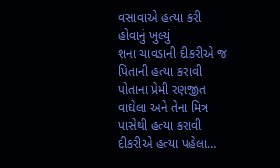વસાવાએ હત્યા કરી હોવાનું ખુલ્યું
શના ચાવડાની દીકરીએ જ પિતાની હત્યા કરાવી
પોતાના પ્રેમી રણજીત વાઘેલા અને તેના મિત્ર પાસેથી હત્યા કરાવી
દીકરીએ હત્યા પહેલા…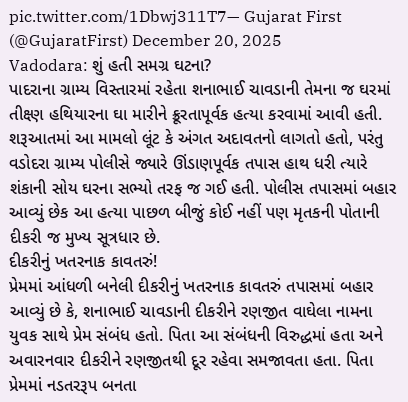pic.twitter.com/1Dbwj311T7— Gujarat First (@GujaratFirst) December 20, 2025
Vadodara: શું હતી સમગ્ર ઘટના?
પાદરાના ગ્રામ્ય વિસ્તારમાં રહેતા શનાભાઈ ચાવડાની તેમના જ ઘરમાં તીક્ષ્ણ હથિયારના ઘા મારીને ક્રૂરતાપૂર્વક હત્યા કરવામાં આવી હતી. શરૂઆતમાં આ મામલો લૂંટ કે અંગત અદાવતનો લાગતો હતો, પરંતુ વડોદરા ગ્રામ્ય પોલીસે જ્યારે ઊંડાણપૂર્વક તપાસ હાથ ધરી ત્યારે શંકાની સોય ઘરના સભ્યો તરફ જ ગઈ હતી. પોલીસ તપાસમાં બહાર આવ્યું છેક આ હત્યા પાછળ બીજું કોઈ નહીં પણ મૃતકની પોતાની દીકરી જ મુખ્ય સૂત્રધાર છે.
દીકરીનું ખતરનાક કાવતરું!
પ્રેમમાં આંધળી બનેલી દીકરીનું ખતરનાક કાવતરું તપાસમાં બહાર આવ્યું છે કે, શનાભાઈ ચાવડાની દીકરીને રણજીત વાઘેલા નામના યુવક સાથે પ્રેમ સંબંધ હતો. પિતા આ સંબંધની વિરુદ્ધમાં હતા અને અવારનવાર દીકરીને રણજીતથી દૂર રહેવા સમજાવતા હતા. પિતા પ્રેમમાં નડતરરૂપ બનતા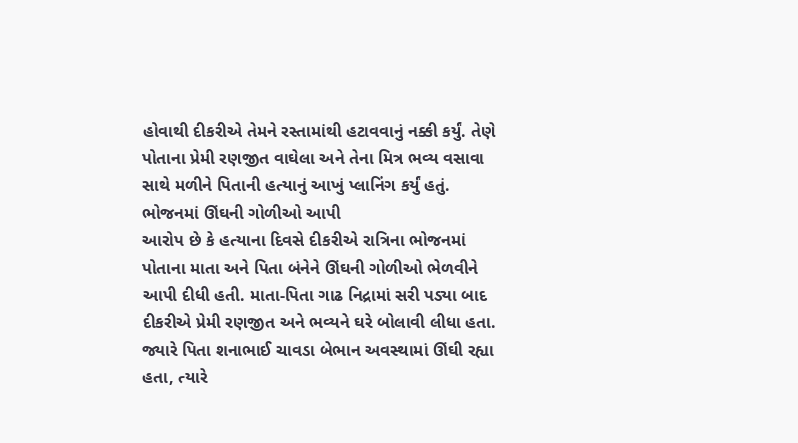હોવાથી દીકરીએ તેમને રસ્તામાંથી હટાવવાનું નક્કી કર્યું. તેણે પોતાના પ્રેમી રણજીત વાઘેલા અને તેના મિત્ર ભવ્ય વસાવા સાથે મળીને પિતાની હત્યાનું આખું પ્લાનિંગ કર્યું હતું.
ભોજનમાં ઊંઘની ગોળીઓ આપી
આરોપ છે કે હત્યાના દિવસે દીકરીએ રાત્રિના ભોજનમાં પોતાના માતા અને પિતા બંનેને ઊંઘની ગોળીઓ ભેળવીને આપી દીધી હતી. માતા-પિતા ગાઢ નિદ્રામાં સરી પડ્યા બાદ દીકરીએ પ્રેમી રણજીત અને ભવ્યને ઘરે બોલાવી લીધા હતા. જ્યારે પિતા શનાભાઈ ચાવડા બેભાન અવસ્થામાં ઊંઘી રહ્યા હતા, ત્યારે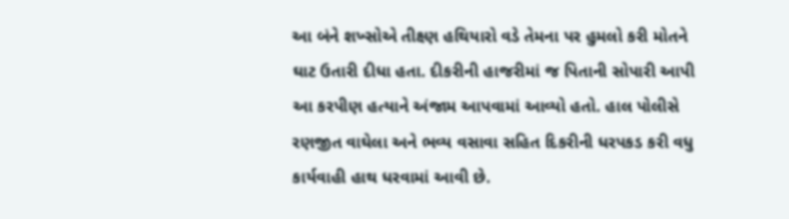આ બંને શખ્સોએ તીક્ષ્ણ હથિયારો વડે તેમના પર હુમલો કરી મોતને ઘાટ ઉતારી દીધા હતા. દીકરીની હાજરીમાં જ પિતાની સોપારી આપી આ કરપીણ હત્યાને અંજામ આપવામાં આવ્યો હતો. હાલ પોલીસે રણજીત વાઘેલા અને ભવ્ય વસાવા સહિત દિકરીની ધરપકડ કરી વધુ કાર્યવાહી હાથ ધરવામાં આવી છે.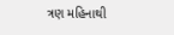ત્રણ મહિનાથી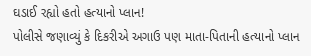ઘડાઈ રહ્યો હતો હત્યાનો પ્લાન!
પોલીસે જણાવ્યું કે દિકરીએ અગાઉ પણ માતા-પિતાની હત્યાનો પ્લાન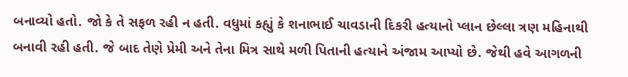બનાવ્યો હતો. જો કે તે સફળ રહી ન હતી. વધુમાં કહ્યું કે શનાભાઈ ચાવડાની દિકરી હત્યાનો પ્લાન છેલ્લા ત્રણ મહિનાથી બનાવી રહી હતી. જે બાદ તેણે પ્રેમી અને તેના મિત્ર સાથે મળી પિતાની હત્યાને અંજામ આપ્યો છે. જેથી હવે આગળની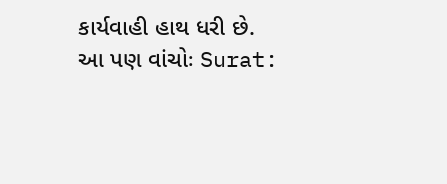કાર્યવાહી હાથ ધરી છે.
આ પણ વાંચોઃ Surat: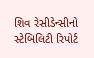શિવ રેસીડેન્સીનો સ્ટેબિલિટી રિપોર્ટ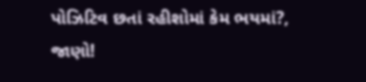પોઝિટિવ છતાં રહીશોમાં કેમ ભયમાં?, જાણો!